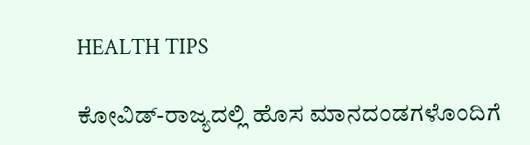HEALTH TIPS

ಕೋವಿಡ್-ರಾಜ್ಯದಲ್ಲಿ ಹೊಸ ಮಾನದಂಡಗಳೊಂದಿಗೆ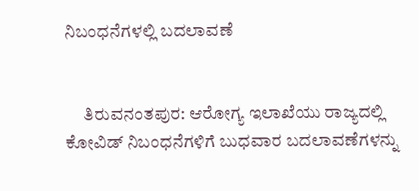ನಿಬಂಧನೆಗಳಲ್ಲಿ ಬದಲಾವಣೆ


     ತಿರುವನಂತಪುರ: ಆರೋಗ್ಯ ಇಲಾಖೆಯು ರಾಜ್ಯದಲ್ಲಿ ಕೋವಿಡ್ ನಿಬಂಧನೆಗಳಿಗೆ ಬುಧವಾರ ಬದಲಾವಣೆಗಳನ್ನು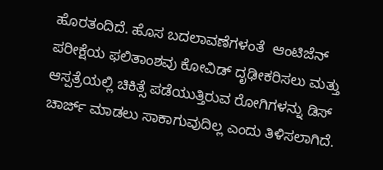ಹೊರತಂದಿದೆ. ಹೊಸ ಬದಲಾವಣೆಗಳಂತೆ  ಆಂಟಿಜೆನ್ ಪರೀಕ್ಷೆಯ ಫಲಿತಾಂಶವು ಕೋವಿಡ್ ದೃಢೀಕರಿಸಲು ಮತ್ತು ಆಸ್ಪತ್ರೆಯಲ್ಲಿ ಚಿಕಿತ್ಸೆ ಪಡೆಯುತ್ತಿರುವ ರೋಗಿಗಳನ್ನು ಡಿಸ್ ಚಾರ್ಜ್ ಮಾಡಲು ಸಾಕಾಗುವುದಿಲ್ಲ ಎಂದು ತಿಳಿಸಲಾಗಿದೆ.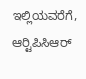ಇಲ್ಲಿಯವರೆಗೆ, ಆರ್‍ಟಿಪಿಸಿಆರ್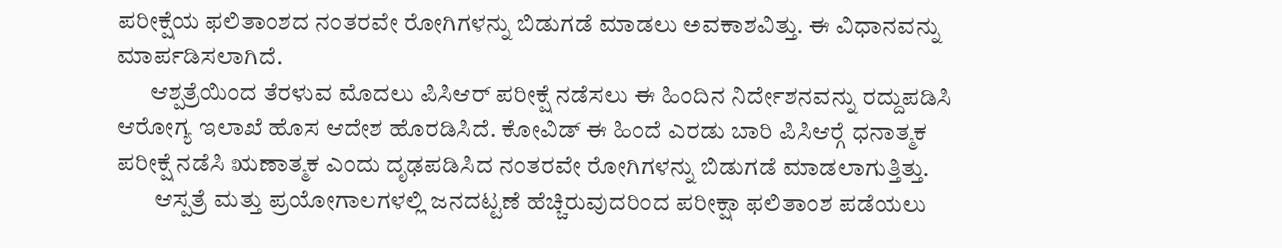ಪರೀಕ್ಷೆಯ ಫಲಿತಾಂಶದ ನಂತರವೇ ರೋಗಿಗಳನ್ನು ಬಿಡುಗಡೆ ಮಾಡಲು ಅವಕಾಶವಿತ್ತು. ಈ ವಿಧಾನವನ್ನು ಮಾರ್ಪಡಿಸಲಾಗಿದೆ.
       ಆಶ್ಪತ್ರೆಯಿಂದ ತೆರಳುವ ಮೊದಲು ಪಿಸಿಆರ್ ಪರೀಕ್ಷೆ ನಡೆಸಲು ಈ ಹಿಂದಿನ ನಿರ್ದೇಶನವನ್ನು ರದ್ದುಪಡಿಸಿ ಆರೋಗ್ಯ ಇಲಾಖೆ ಹೊಸ ಆದೇಶ ಹೊರಡಿಸಿದೆ. ಕೋವಿಡ್ ಈ ಹಿಂದೆ ಎರಡು ಬಾರಿ ಪಿಸಿಆರ್‍ಗೆ ಧನಾತ್ಮಕ ಪರೀಕ್ಷೆ ನಡೆಸಿ ಋಣಾತ್ಮಕ ಎಂದು ದೃಢಪಡಿಸಿದ ನಂತರವೇ ರೋಗಿಗಳನ್ನು ಬಿಡುಗಡೆ ಮಾಡಲಾಗುತ್ತಿತ್ತು.
        ಆಸ್ಪತ್ರೆ ಮತ್ತು ಪ್ರಯೋಗಾಲಗಳಲ್ಲಿ ಜನದಟ್ಟಣೆ ಹೆಚ್ಚಿರುವುದರಿಂದ ಪರೀಕ್ಷಾ ಫಲಿತಾಂಶ ಪಡೆಯಲು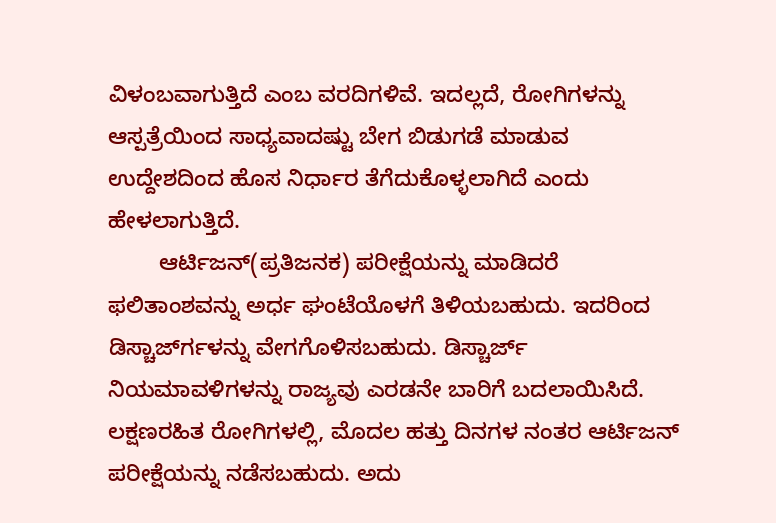ವಿಳಂಬವಾಗುತ್ತಿದೆ ಎಂಬ ವರದಿಗಳಿವೆ. ಇದಲ್ಲದೆ, ರೋಗಿಗಳನ್ನು ಆಸ್ಪತ್ರೆಯಿಂದ ಸಾಧ್ಯವಾದಷ್ಟು ಬೇಗ ಬಿಡುಗಡೆ ಮಾಡುವ ಉದ್ದೇಶದಿಂದ ಹೊಸ ನಿರ್ಧಾರ ತೆಗೆದುಕೊಳ್ಳಲಾಗಿದೆ ಎಂದು ಹೇಳಲಾಗುತ್ತಿದೆ.
        ಆರ್ಟಿಜನ್(ಪ್ರತಿಜನಕ) ಪರೀಕ್ಷೆಯನ್ನು ಮಾಡಿದರೆ ಫಲಿತಾಂಶವನ್ನು ಅರ್ಧ ಘಂಟೆಯೊಳಗೆ ತಿಳಿಯಬಹುದು. ಇದರಿಂದ  ಡಿಸ್ಚಾರ್ಜ್‍ಗಳನ್ನು ವೇಗಗೊಳಿಸಬಹುದು. ಡಿಸ್ಚಾರ್ಜ್ ನಿಯಮಾವಳಿಗಳನ್ನು ರಾಜ್ಯವು ಎರಡನೇ ಬಾರಿಗೆ ಬದಲಾಯಿಸಿದೆ. ಲಕ್ಷಣರಹಿತ ರೋಗಿಗಳಲ್ಲಿ, ಮೊದಲ ಹತ್ತು ದಿನಗಳ ನಂತರ ಆರ್ಟಿಜನ್ ಪರೀಕ್ಷೆಯನ್ನು ನಡೆಸಬಹುದು. ಅದು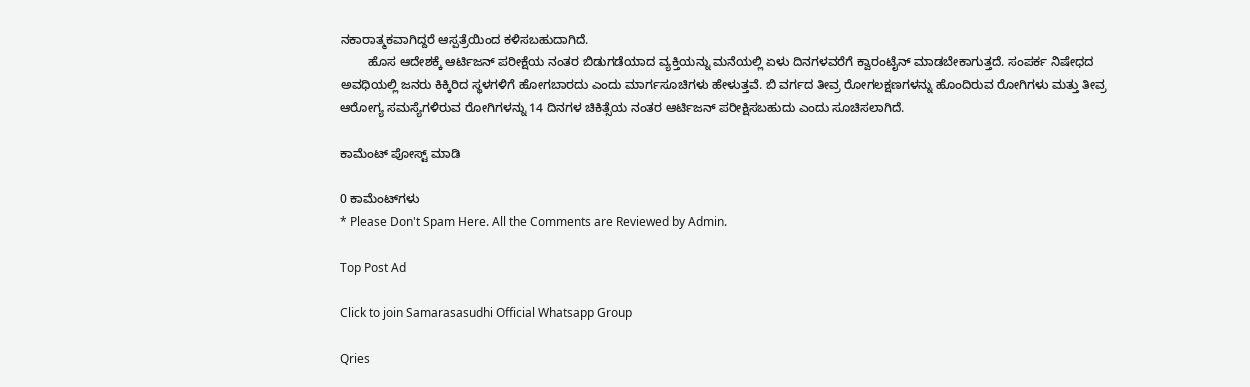ನಕಾರಾತ್ಮಕವಾಗಿದ್ದರೆ ಆಸ್ಪತ್ರೆಯಿಂದ ಕಳಿಸಬಹುದಾಗಿದೆ.
        ಹೊಸ ಆದೇಶಕ್ಕೆ ಆರ್ಟಿಜನ್ ಪರೀಕ್ಷೆಯ ನಂತರ ಬಿಡುಗಡೆಯಾದ ವ್ಯಕ್ತಿಯನ್ನು ಮನೆಯಲ್ಲಿ ಏಳು ದಿನಗಳವರೆಗೆ ಕ್ವಾರಂಟೈನ್ ಮಾಡಬೇಕಾಗುತ್ತದೆ. ಸಂಪರ್ಕ ನಿಷೇಧದ ಅವಧಿಯಲ್ಲಿ ಜನರು ಕಿಕ್ಕಿರಿದ ಸ್ಥಳಗಳಿಗೆ ಹೋಗಬಾರದು ಎಂದು ಮಾರ್ಗಸೂಚಿಗಳು ಹೇಳುತ್ತವೆ. ಬಿ ವರ್ಗದ ತೀವ್ರ ರೋಗಲಕ್ಷಣಗಳನ್ನು ಹೊಂದಿರುವ ರೋಗಿಗಳು ಮತ್ತು ತೀವ್ರ ಆರೋಗ್ಯ ಸಮಸ್ಯೆಗಳಿರುವ ರೋಗಿಗಳನ್ನು 14 ದಿನಗಳ ಚಿಕಿತ್ಸೆಯ ನಂತರ ಆರ್ಟಿಜನ್ ಪರೀಕ್ಷಿಸಬಹುದು ಎಂದು ಸೂಚಿಸಲಾಗಿದೆ.

ಕಾಮೆಂಟ್‌‌ ಪೋಸ್ಟ್‌ ಮಾಡಿ

0 ಕಾಮೆಂಟ್‌ಗಳು
* Please Don't Spam Here. All the Comments are Reviewed by Admin.

Top Post Ad

Click to join Samarasasudhi Official Whatsapp Group

Qries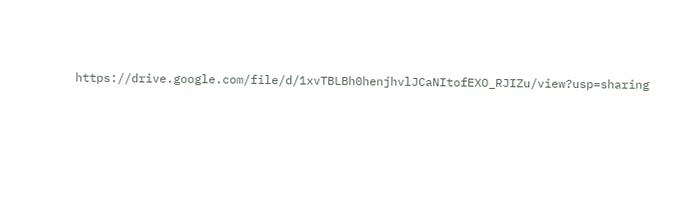https://drive.google.com/file/d/1xvTBLBh0henjhvlJCaNItofEXO_RJIZu/view?usp=sharing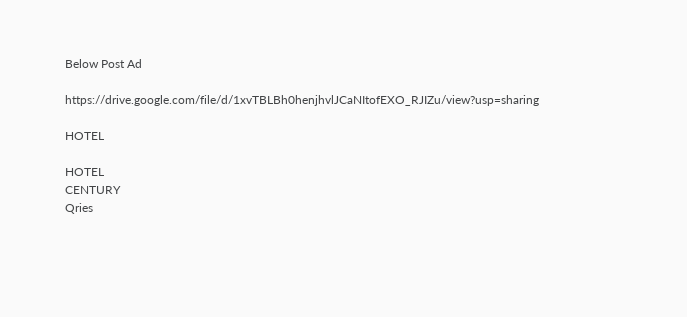Below Post Ad

https://drive.google.com/file/d/1xvTBLBh0henjhvlJCaNItofEXO_RJIZu/view?usp=sharing

HOTEL

HOTEL
CENTURY
Qries